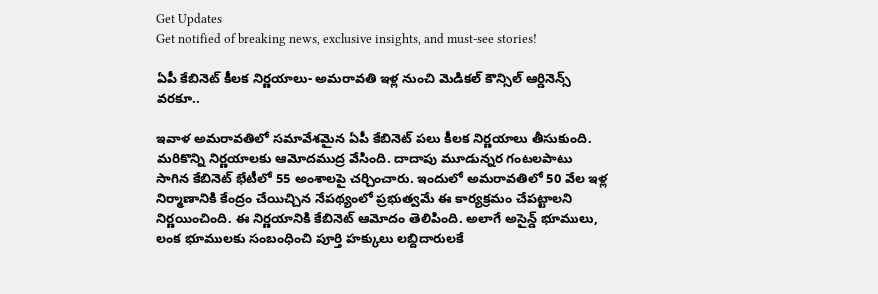Get Updates
Get notified of breaking news, exclusive insights, and must-see stories!

ఏపీ కేబినెట్ కీలక నిర్ణయాలు- అమరావతి ఇళ్ల నుంచి మెడికల్ కౌన్సిల్ ఆర్డినెన్స్ వరకూ..

ఇవాళ అమరావతిలో సమావేశమైన ఏపీ కేబినెట్ పలు కీలక నిర్ణయాలు తీసుకుంది. మరికొన్ని నిర్ణయాలకు ఆమోదముద్ర వేసింది. దాదాపు మూడున్నర గంటలపాటు సాగిన కేబినెట్‌ భేటీలో 55 అంశాలపై చర్చించారు. ఇందులో అమరావతిలో 50 వేల ఇళ్ల నిర్మాణానికి కేంద్రం చేయిచ్చిన నేపథ్యంలో ప్రభుత్వమే ఈ కార్యక్రమం చేపట్టాలని నిర్ణయించింది. ఈ నిర్ణయానికి కేబినెట్ ఆమోదం తెలిపింది. అలాగే అసైన్డ్ భూములు, లంక భూములకు సంబంధించి పూర్తి హక్కులు లబ్దిదారులకే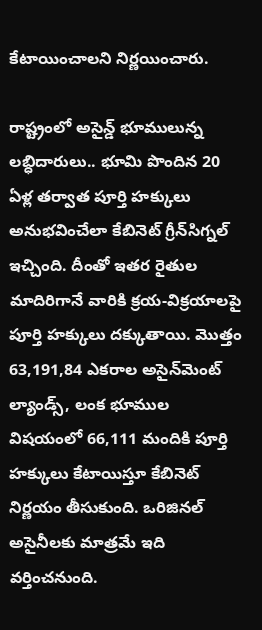కేటాయించాలని నిర్ణయించారు.

రాష్ట్రంలో అసైన్డ్ భూములున్న లబ్ధిదారులు.. భూమి పొందిన 20 ఏళ్ల తర్వాత పూర్తి హక్కులు అనుభవించేలా కేబినెట్‌ గ్రీన్‌సిగ్నల్‌ ఇచ్చింది. దీంతో ఇతర రైతుల మాదిరిగానే వారికి క్రయ-విక్రయాలపై పూర్తి హక్కులు దక్కుతాయి. మొత్తం 63,191,84 ఎకరాల అసైన్‌మెంట్‌ ల్యాండ్స్‌, లంక భూముల విషయంలో 66,111 మందికి పూర్తి హక్కులు కేటాయిస్తూ కేబినెట్‌ నిర్ణయం తీసుకుంది. ఒరిజినల్‌ అసైనీలకు మాత్రమే ఇది వర్తించనుంది.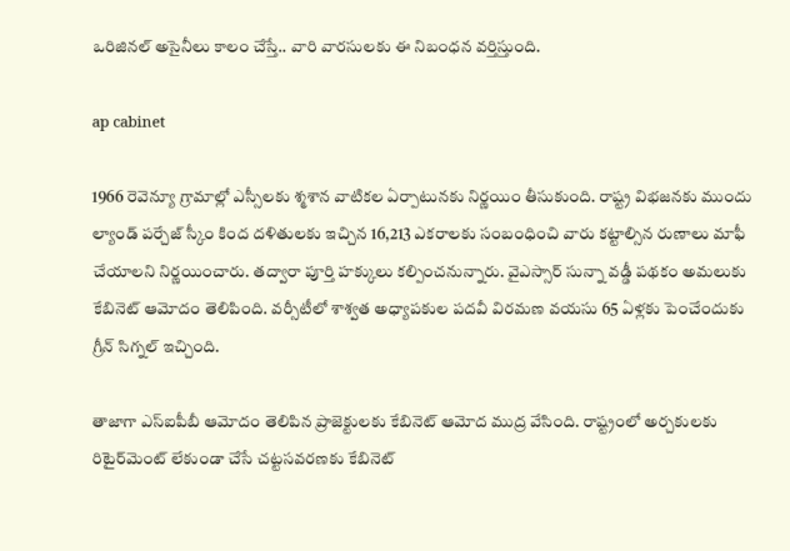ఒరిజినల్‌ అసైనీలు కాలం చేస్తే.. వారి వారసులకు ఈ నిబంధన వర్తిస్తుంది.

ap cabinet

1966 రెవెన్యూ గ్రామాల్లో ఎస్సీలకు శ్మశాన వాటికల ఏర్పాటునకు నిర్ణయిం తీసుకుంది. రాష్ట్ర విభజనకు ముందు ల్యాండ్‌ పర్చేజ్‌ స్కీం కింద దళితులకు ఇచ్చిన 16,213 ఎకరాలకు సంబంధించి వారు కట్టాల్సిన రుణాలు మాఫీ చేయాలని నిర్ణయించారు. తద్వారా పూర్తి హక్కులు కల్పించనున్నారు. వైఎస్సార్‌ సున్నా వడ్డీ పథకం అమలుకు కేబినెట్‌ ఆమోదం తెలిపింది. వర్సీటీలో శాశ్వత అధ్యాపకుల పదవీ విరమణ వయసు 65 ఏళ్లకు పెంచేందుకు గ్రీన్‌ సిగ్నల్‌ ఇచ్చింది.

తాజాగా ఎస్ఐ‌పీబీ ఆమోదం తెలిపిన ప్రాజెక్టులకు కేబినెట్ ఆమోద ముద్ర వేసింది. రాష్ట్రంలో అర్చకులకు రిటైర్‌మెంట్‌ లేకుండా చేసే చట్టసవరణకు కేబినెట్‌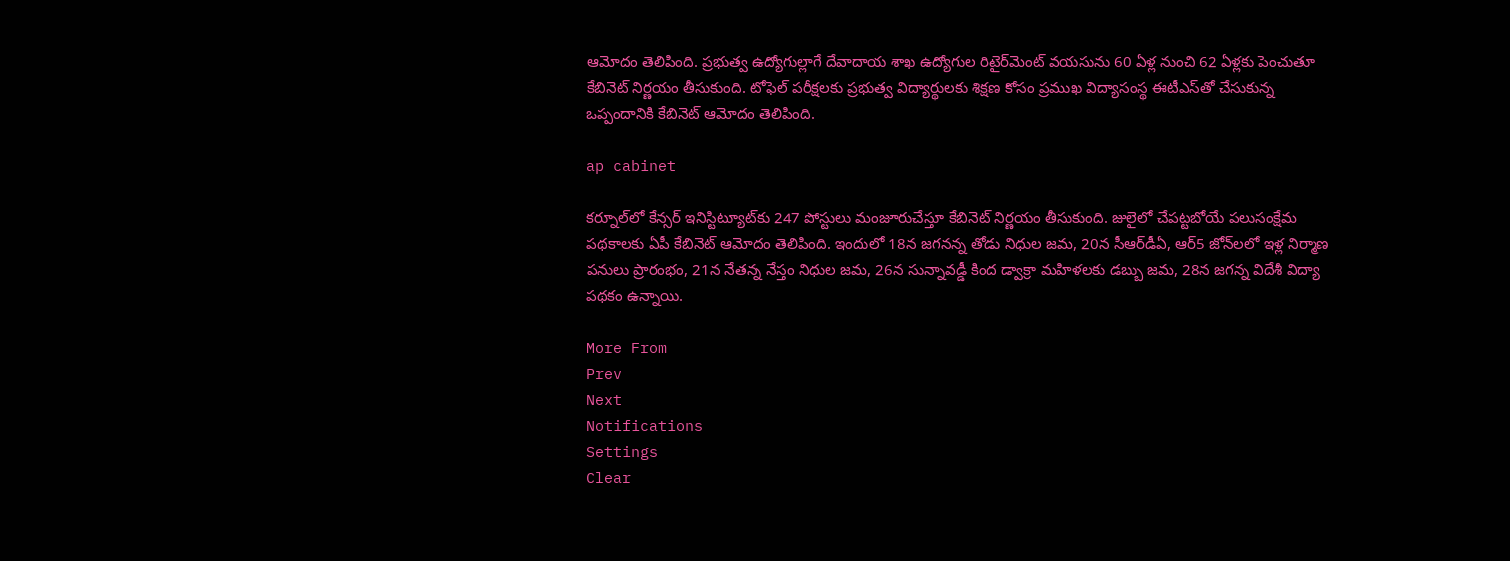ఆమోదం తెలిపింది. ప్రభుత్వ ఉద్యోగుల్లాగే దేవాదాయ శాఖ ఉద్యోగుల రిటైర్‌మెంట్‌ వయసును 60 ఏళ్ల నుంచి 62 ఏళ్లకు పెంచుతూ కేబినెట్‌ నిర్ణయం తీసుకుంది. టోఫెల్‌ పరీక్షలకు ప్రభుత్వ విద్యార్థులకు శిక్షణ కోసం ప్రముఖ విద్యాసంస్థ ఈటీఎస్‌తో చేసుకున్న ఒప్పందానికి కేబినెట్‌ ఆమోదం తెలిపింది.

ap cabinet

కర్నూల్‌లో కేన్సర్‌ ఇనిస్టిట్యూట్‌కు 247 పోస్టులు మంజూరుచేస్తూ కేబినెట్‌ నిర్ణయం తీసుకుంది. జులైలో చేపట్టబోయే పలుసంక్షేమ పథకాలకు ఏపీ కేబినెట్‌ ఆమోదం తెలిపింది. ఇందులో 18న జగనన్న తోడు నిధుల జమ, 20న సీఆర్‌డీఏ, ఆర్‌5 జోన్‌లలో ఇళ్ల నిర్మాణ పనులు ప్రారంభం, 21న నేతన్న నేస్తం నిధుల జమ, 26న సున్నావడ్డీ కింద డ్వాక్రా మహిళలకు డబ్బు జమ, 28న జగన్న విదేశీ విద్యా పథకం ఉన్నాయి.

More From
Prev
Next
Notifications
Settings
Clear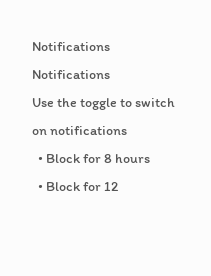Notifications
Notifications
Use the toggle to switch on notifications
  • Block for 8 hours
  • Block for 12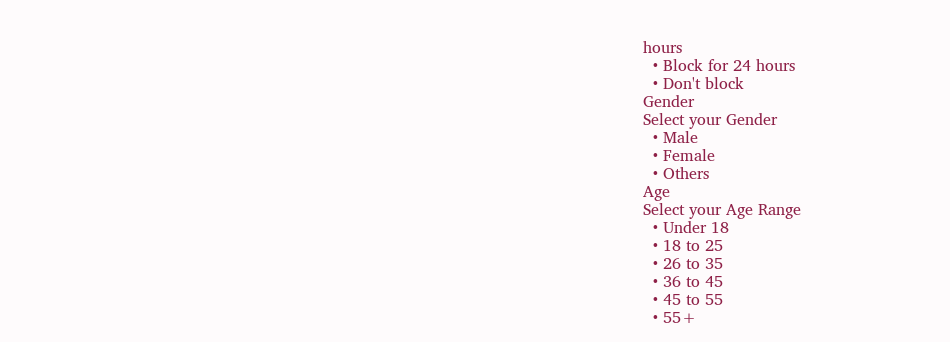hours
  • Block for 24 hours
  • Don't block
Gender
Select your Gender
  • Male
  • Female
  • Others
Age
Select your Age Range
  • Under 18
  • 18 to 25
  • 26 to 35
  • 36 to 45
  • 45 to 55
  • 55+